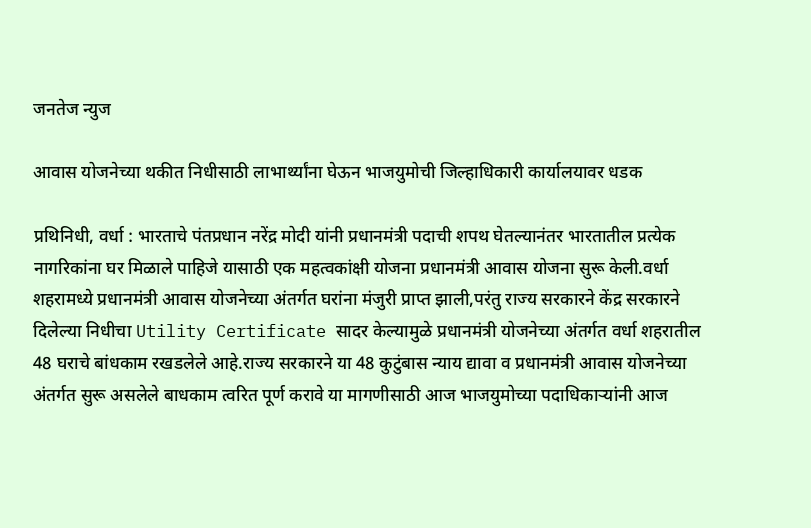जनतेज न्युज

आवास योजनेच्या थकीत निधीसाठी लाभार्थ्यांना घेऊन भाजयुमोची जिल्हाधिकारी कार्यालयावर धडक

प्रथिनिधी, वर्धा : भारताचे पंतप्रधान नरेंद्र मोदी यांनी प्रधानमंत्री पदाची शपथ घेतल्यानंतर भारतातील प्रत्येक नागरिकांना घर मिळाले पाहिजे यासाठी एक महत्वकांक्षी योजना प्रधानमंत्री आवास योजना सुरू केली.वर्धा शहरामध्ये प्रधानमंत्री आवास योजनेच्या अंतर्गत घरांना मंजुरी प्राप्त झाली,परंतु राज्य सरकारने केंद्र सरकारने दिलेल्या निधीचा Utility Certificate सादर केल्यामुळे प्रधानमंत्री योजनेच्या अंतर्गत वर्धा शहरातील 48 घराचे बांधकाम रखडलेले आहे.राज्य सरकारने या 48 कुटुंबास न्याय द्यावा व प्रधानमंत्री आवास योजनेच्या अंतर्गत सुरू असलेले बाधकाम त्वरित पूर्ण करावे या मागणीसाठी आज भाजयुमोच्या पदाधिकाऱ्यांनी आज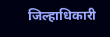जिल्हाधिकारी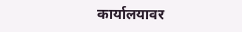कार्यालयावर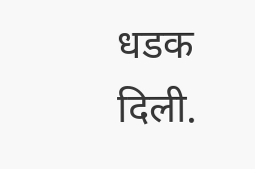धडक दिली.